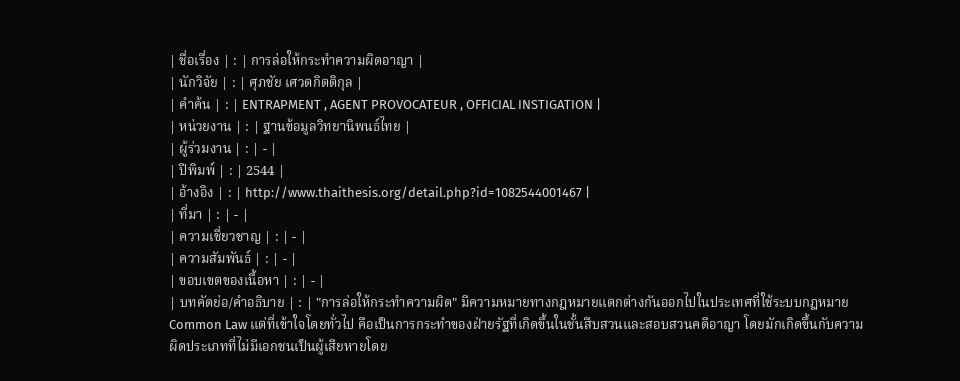| ชื่อเรื่อง | : | การล่อให้กระทำความผิดอาญา |
| นักวิจัย | : | ศุภชัย เศวตกิตติกุล |
| คำค้น | : | ENTRAPMENT , AGENT PROVOCATEUR , OFFICIAL INSTIGATION |
| หน่วยงาน | : | ฐานข้อมูลวิทยานิพนธ์ไทย |
| ผู้ร่วมงาน | : | - |
| ปีพิมพ์ | : | 2544 |
| อ้างอิง | : | http://www.thaithesis.org/detail.php?id=1082544001467 |
| ที่มา | : | - |
| ความเชี่ยวชาญ | : | - |
| ความสัมพันธ์ | : | - |
| ขอบเขตของเนื้อหา | : | - |
| บทคัดย่อ/คำอธิบาย | : | "การล่อให้กระทำความผิด" มีความหมายทางกฎหมายแตกต่างกันออกไปในประเทศที่ใช้ระบบกฎหมาย Common Law แต่ที่เข้าใจโดยทั่วไป คือเป็นการกระทำของฝ่ายรัฐที่เกิดขึ้นในชั้นสืบสวนและสอบสวนคดีอาญา โดยมักเกิดขึ้นกับความผิดประเภทที่ไม่มีเอกชนเป็นผู้เสียหายโดย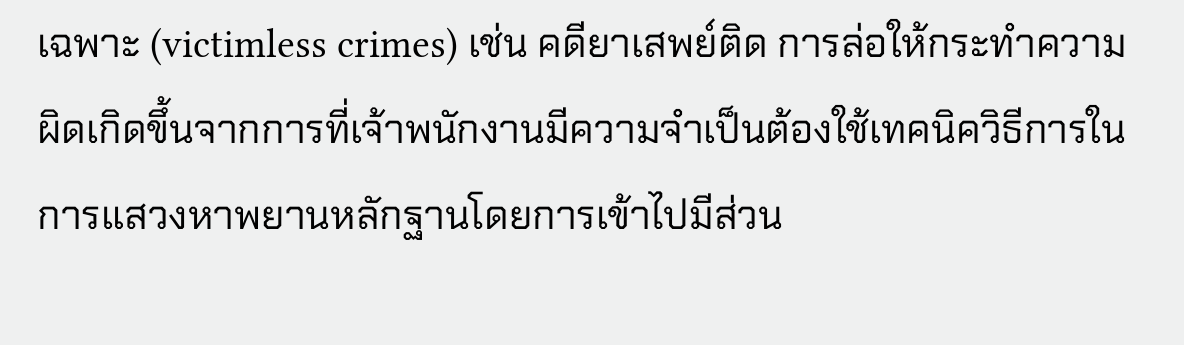เฉพาะ (victimless crimes) เช่น คดียาเสพย์ติด การล่อให้กระทำความผิดเกิดขึ้นจากการที่เจ้าพนักงานมีความจำเป็นต้องใช้เทคนิควิธีการในการแสวงหาพยานหลักฐานโดยการเข้าไปมีส่วน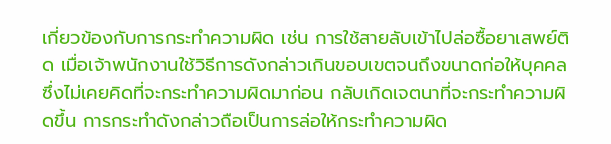เกี่ยวข้องกับการกระทำความผิด เช่น การใช้สายลับเข้าไปล่อซื้อยาเสพย์ติด เมื่อเจ้าพนักงานใช้วิธีการดังกล่าวเกินขอบเขตจนถึงขนาดก่อให้บุคคลซึ่งไม่เคยคิดที่จะกระทำความผิดมาก่อน กลับเกิดเจตนาที่จะกระทำความผิดขึ้น การกระทำดังกล่าวถือเป็นการล่อให้กระทำความผิด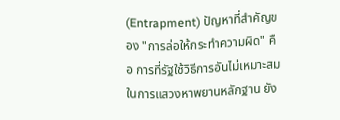(Entrapment) ปัญหาที่สำคัญของ "การล่อให้กระทำความผิด" คือ การที่รัฐใช้วิธีการอันไม่เหมาะสมในการแสวงหาพยานหลักฐาน ยัง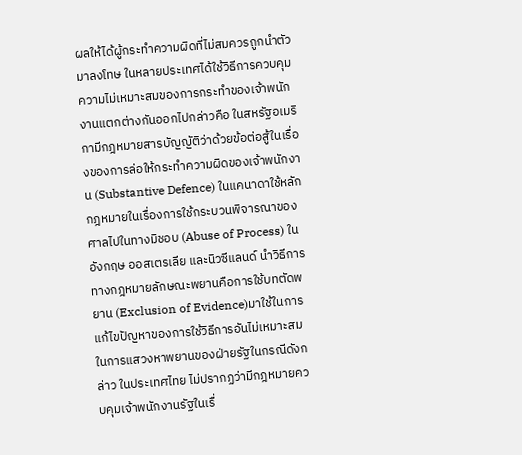ผลให้ได้ผู้กระทำความผิดที่ไม่สมควรถูกนำตัวมาลงโทษ ในหลายประเทศได้ใช้วิธีการควบคุมความไม่เหมาะสมของการกระทำของเจ้าพนักงานแตกต่างกันออกไปกล่าวคือ ในสหรัฐอเมริกามีกฎหมายสารบัญญัติว่าด้วยข้อต่อสู้ในเรื่องของการล่อให้กระทำความผิดของเจ้าพนักงาน (Substantive Defence) ในแคนาดาใช้หลักกฎหมายในเรื่องการใช้กระบวนพิจารณาของศาลไปในทางมิชอบ (Abuse of Process) ในอังกฤษ ออสเตรเลีย และนิวซีแลนด์ นำวิธีการทางกฎหมายลักษณะพยานคือการใช้บทตัดพยาน (Exclusion of Evidence)มาใช้ในการแก้ไขปัญหาของการใช้วิธีการอันไม่เหมาะสมในการแสวงหาพยานของฝ่ายรัฐในกรณีดังกล่าว ในประเทศไทย ไม่ปรากฏว่ามีกฎหมายควบคุมเจ้าพนักงานรัฐในเรื่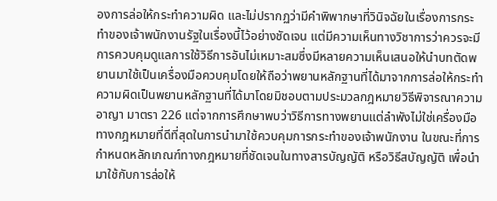องการล่อให้กระทำความผิด และไม่ปรากฏว่ามีคำพิพากษาที่วินิจฉัยในเรื่องการกระทำของเจ้าพนักงานรัฐในเรื่องนี้ไว้อย่างชัดเจน แต่มีความเห็นทางวิชาการว่าควรจะมีการควบคุมดูแลการใช้วิธีการอันไม่เหมาะสมซึ่งมีหลายความเห็นเสนอให้นำบทตัดพยานมาใช้เป็นเครื่องมือควบคุมโดยให้ถือว่าพยานหลักฐานที่ได้มาจากการล่อให้กระทำความผิดเป็นพยานหลักฐานที่ได้มาโดยมิชอบตามประมวลกฎหมายวิธีพิจารณาความอาญา มาตรา 226 แต่จากการศึกษาพบว่าวิธีการทางพยานแต่ลำพังไม่ใช่เครื่องมือทางกฎหมายที่ดีที่สุดในการนำมาใช้ควบคุมการกระทำของเจ้าพนักงาน ในขณะที่การกำหนดหลักเกณฑ์ทางกฎหมายที่ชัดเจนในทางสารบัญญัติ หรือวิธีสบัญญัติ เพื่อนำมาใช้กับการล่อให้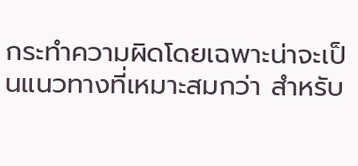กระทำความผิดโดยเฉพาะน่าจะเป็นแนวทางที่เหมาะสมกว่า สำหรับ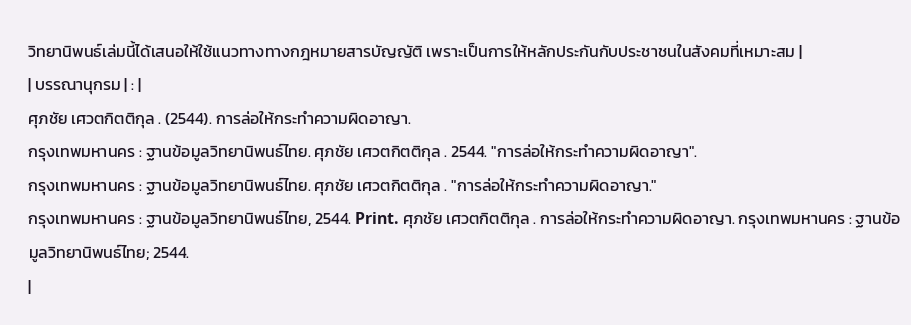วิทยานิพนธ์เล่มนี้ได้เสนอให้ใช้แนวทางทางกฎหมายสารบัญญัติ เพราะเป็นการให้หลักประกันกับประชาชนในสังคมที่เหมาะสม |
| บรรณานุกรม | : |
ศุภชัย เศวตกิตติกุล . (2544). การล่อให้กระทำความผิดอาญา.
กรุงเทพมหานคร : ฐานข้อมูลวิทยานิพนธ์ไทย. ศุภชัย เศวตกิตติกุล . 2544. "การล่อให้กระทำความผิดอาญา".
กรุงเทพมหานคร : ฐานข้อมูลวิทยานิพนธ์ไทย. ศุภชัย เศวตกิตติกุล . "การล่อให้กระทำความผิดอาญา."
กรุงเทพมหานคร : ฐานข้อมูลวิทยานิพนธ์ไทย, 2544. Print. ศุภชัย เศวตกิตติกุล . การล่อให้กระทำความผิดอาญา. กรุงเทพมหานคร : ฐานข้อมูลวิทยานิพนธ์ไทย; 2544.
|